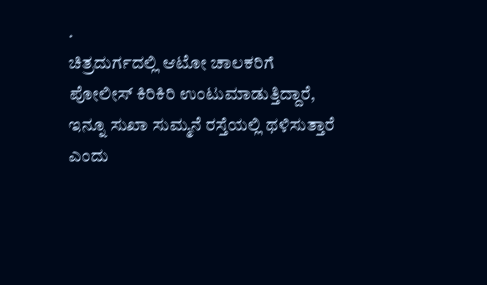.
ಚಿತ್ರದುರ್ಗದಲ್ಲಿ ಆಟೋ ಚಾಲಕರಿಗೆ
ಪೋಲೀಸ್ ಕಿರಿಕಿರಿ ಉಂಟುಮಾಡುತ್ತಿದ್ದಾರೆ, ಇನ್ನೂ ಸುಖಾ ಸುಮ್ಮನೆ ರಸ್ತೆಯಲ್ಲಿ ಥಳಿಸುತ್ತಾರೆ ಎಂದು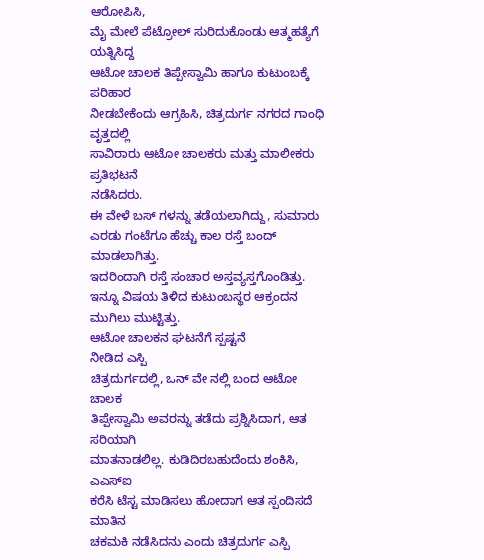ಆರೋಪಿಸಿ,
ಮೈ ಮೇಲೆ ಪೆಟ್ರೋಲ್ ಸುರಿದುಕೊಂಡು ಆತ್ಮಹತ್ಯೆಗೆ ಯತ್ನಿಸಿದ್ದ
ಆಟೋ ಚಾಲಕ ತಿಪ್ಪೇಸ್ವಾಮಿ ಹಾಗೂ ಕುಟುಂಬಕ್ಕೆ ಪರಿಹಾರ
ನೀಡಬೇಕೆಂದು ಆಗ್ರಹಿಸಿ, ಚಿತ್ರದುರ್ಗ ನಗರದ ಗಾಂಧಿ ವೃತ್ತದಲ್ಲಿ
ಸಾವಿರಾರು ಆಟೋ ಚಾಲಕರು ಮತ್ತು ಮಾಲೀಕರು ಪ್ರತಿಭಟನೆ
ನಡೆಸಿದರು.
ಈ ವೇಳೆ ಬಸ್ ಗಳನ್ನು ತಡೆಯಲಾಗಿದ್ದು, ಸುಮಾರು
ಎರಡು ಗಂಟೆಗೂ ಹೆಚ್ಚು ಕಾಲ ರಸ್ತೆ ಬಂದ್ ಮಾಡಲಾಗಿತ್ತು.
ಇದರಿಂದಾಗಿ ರಸ್ತೆ ಸಂಚಾರ ಅಸ್ತವ್ಯಸ್ತಗೊಂಡಿತ್ತು.
ಇನ್ನೂ ವಿಷಯ ತಿಳಿದ ಕುಟುಂಬಸ್ಥರ ಆಕ್ರಂದನ ಮುಗಿಲು ಮುಟ್ಟಿತ್ತು.
ಆಟೋ ಚಾಲಕನ ಘಟನೆಗೆ ಸ್ಪಷ್ಟನೆ
ನೀಡಿದ ಎಸ್ಪಿ
ಚಿತ್ರದುರ್ಗದಲ್ಲಿ, ಒನ್ ವೇ ನಲ್ಲಿ ಬಂದ ಆಟೋ ಚಾಲಕ
ತಿಪ್ಪೇಸ್ವಾಮಿ ಅವರನ್ನು ತಡೆದು ಪ್ರಶ್ನಿಸಿದಾಗ, ಆತ ಸರಿಯಾಗಿ
ಮಾತನಾಡಲಿಲ್ಲ. ಕುಡಿದಿರಬಹುದೆಂದು ಶಂಕಿಸಿ, ಎಎಸ್ಐ
ಕರೆಸಿ ಟೆಸ್ಟ ಮಾಡಿಸಲು ಹೋದಾಗ ಆತ ಸ್ಪಂದಿಸದೆ ಮಾತಿನ
ಚಕಮಕಿ ನಡೆಸಿದನು ಎಂದು ಚಿತ್ರದುರ್ಗ ಎಸ್ಪಿ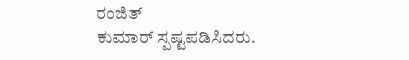ರಂಜಿತ್
ಕುಮಾರ್ ಸ್ಪಷ್ಟಪಡಿಸಿದರು.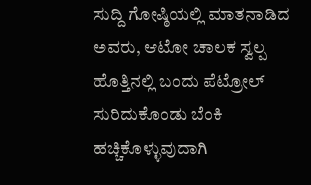ಸುದ್ದಿ ಗೋಷ್ಠಿಯಲ್ಲಿ ಮಾತನಾಡಿದ
ಅವರು, ಆಟೋ ಚಾಲಕ ಸ್ವಲ್ಪ ಹೊತ್ತಿನಲ್ಲಿ ಬಂದು ಪೆಟ್ರೋಲ್
ಸುರಿದುಕೊಂಡು ಬೆಂಕಿ ಹಚ್ಚಿಕೊಳ್ಳುವುದಾಗಿ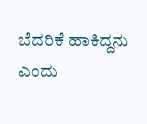ಬೆದರಿಕೆ ಹಾಕಿದ್ದನು
ಎಂದು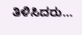ತಿಳಿಸಿದರು…